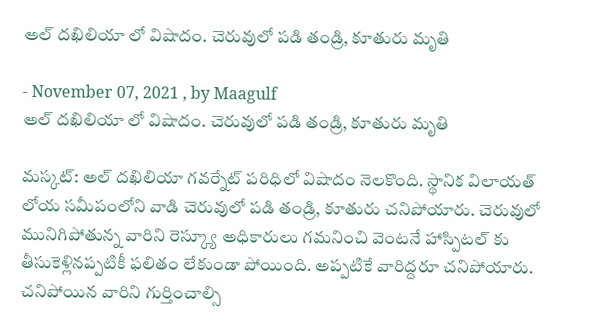అల్ దఖిలియా లో విషాదం. చెరువులో పడి తండ్రి, కూతురు మృతి

- November 07, 2021 , by Maagulf
అల్ దఖిలియా లో విషాదం. చెరువులో పడి తండ్రి, కూతురు మృతి

మస్కట్: అల్ దఖిలియా గవర్నేట్ పరిధిలో విషాదం నెలకొంది. స్థానిక విలాయత్ లోయ సమీపంలోని వాడి చెరువులో పడి తండ్రి, కూతురు చనిపోయారు. చెరువులో మునిగిపోతున్న వారిని రెస్క్యూ అధికారులు గమనించి వెంటనే హాస్పిటల్ కు తీసుకెళ్లినప్పటికీ ఫలితం లేకుండా పోయింది. అప్పటికే వారిద్దరూ చనిపోయారు. చనిపోయిన వారిని గుర్తించాల్సి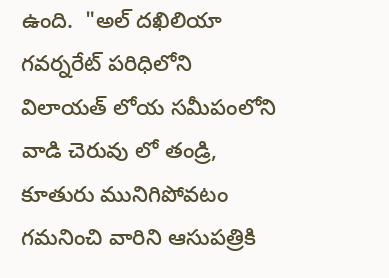ఉంది.  "అల్ దఖిలియా గవర్నరేట్‌ పరిధిలోని విలాయత్‌ లోయ సమీపంలోని వాడి చెరువు లో తండ్రి, కూతురు మునిగిపోవటం గమనించి వారిని ఆసుపత్రికి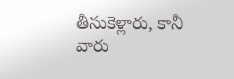తీసుకెళ్లారు, కానీ వారు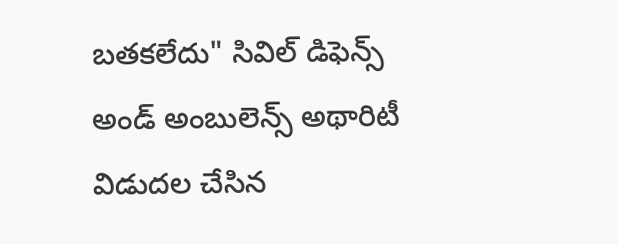బతకలేదు" సివిల్ డిఫెన్స్ అండ్ అంబులెన్స్ అథారిటీ విడుదల చేసిన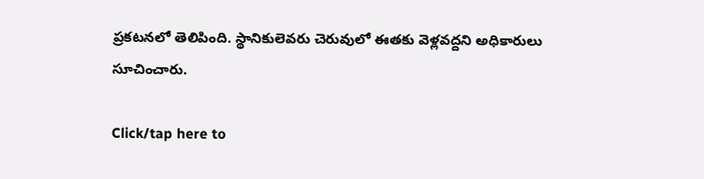ప్రకటనలో తెలిపింది. స్థానికులెవరు చెరువులో ఈతకు వెళ్లవద్దని అధికారులు సూచించారు.

Click/tap here to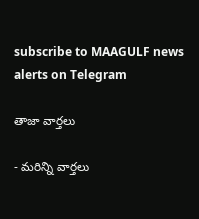subscribe to MAAGULF news alerts on Telegram

తాజా వార్తలు

- మరిన్ని వార్తలు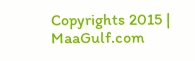Copyrights 2015 | MaaGulf.com